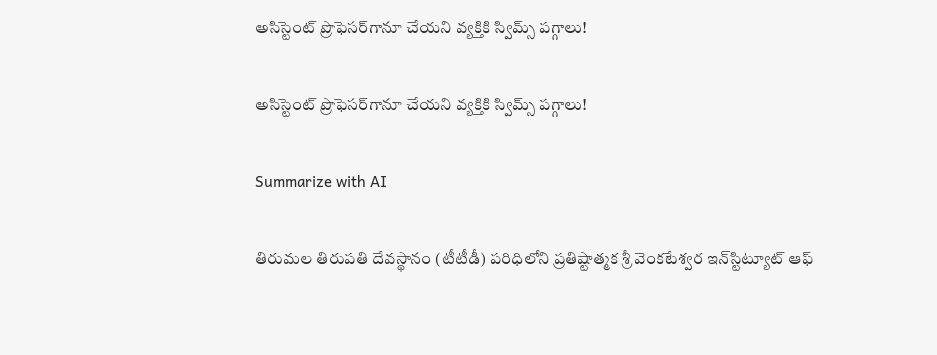అసిస్టెంట్ ప్రొఫెసర్‌గానూ చేయని వ్యక్తికి స్విమ్స్ పగ్గాలు!

అసిస్టెంట్ ప్రొఫెసర్‌గానూ చేయని వ్యక్తికి స్విమ్స్ పగ్గాలు!

Summarize with AI

తిరుమల తిరుపతి దేవస్థానం (టీటీడీ) పరిధిలోని ప్రతిష్టాత్మక శ్రీ వెంకటేశ్వర ఇన్‌స్టిట్యూట్ ఆఫ్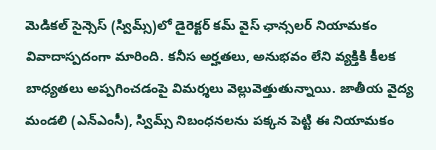మెడికల్ సైన్సెస్‌ (స్విమ్స్)లో డైరెక్టర్ కమ్ వైస్ ఛాన్సలర్ నియామకం వివాదాస్పదంగా మారింది. కనీస అర్హతలు, అనుభవం లేని వ్యక్తికి కీలక బాధ్యతలు అప్పగించడంపై విమర్శలు వెల్లువెత్తుతున్నాయి. జాతీయ వైద్య మండలి (ఎన్‌ఎంసీ), స్విమ్స్ నిబంధనలను పక్కన పెట్టి ఈ నియామకం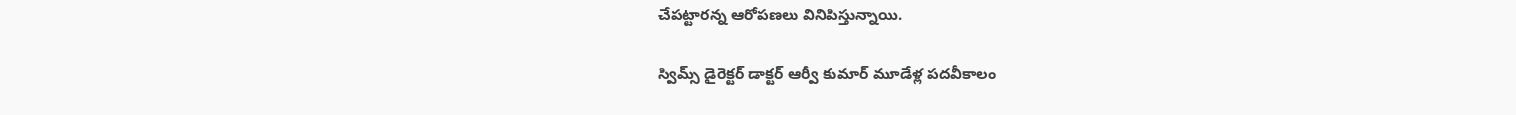చేపట్టారన్న ఆరోపణలు వినిపిస్తున్నాయి.

స్విమ్స్ డైరెక్టర్ డాక్టర్ ఆర్వీ కుమార్ మూడేళ్ల పదవీకాలం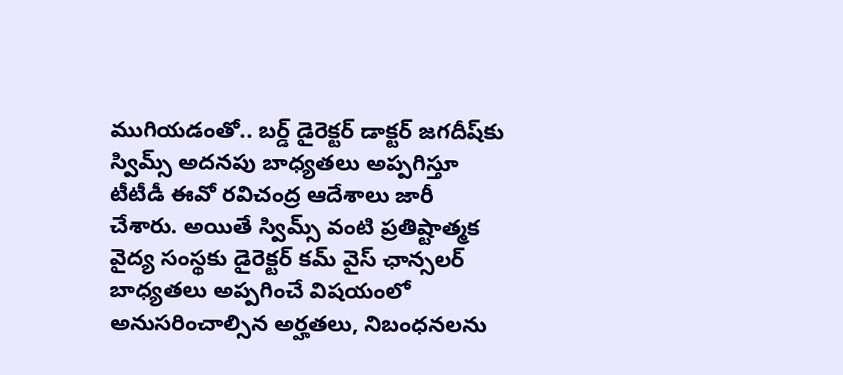ముగియడంతో.. బర్డ్ డైరెక్టర్ డాక్టర్ జగదీష్‌కు స్విమ్స్ అదనపు బాధ్యతలు అప్పగిస్తూ టీటీడీ ఈవో రవిచంద్ర ఆదేశాలు జారీ చేశారు. అయితే స్విమ్స్ వంటి ప్రతిష్టాత్మక వైద్య సంస్థకు డైరెక్టర్ కమ్ వైస్ ఛాన్సలర్ బాధ్యతలు అప్పగించే విషయంలో అనుసరించాల్సిన అర్హతలు, నిబంధనలను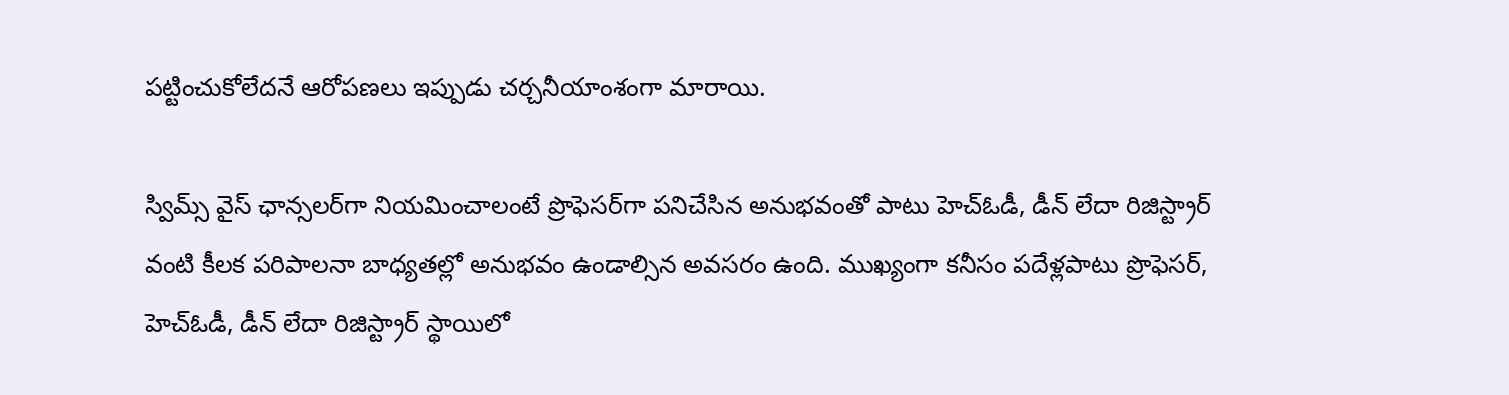పట్టించుకోలేదనే ఆరోపణలు ఇప్పుడు చర్చనీయాంశంగా మారాయి.

స్విమ్స్ వైస్ ఛాన్సలర్‌గా నియమించాలంటే ప్రొఫెసర్‌గా పనిచేసిన అనుభవంతో పాటు హెచ్‌ఓడీ, డీన్ లేదా రిజిస్ట్రార్ వంటి కీలక పరిపాలనా బాధ్యతల్లో అనుభవం ఉండాల్సిన అవసరం ఉంది. ముఖ్యంగా కనీసం పదేళ్లపాటు ప్రొఫెసర్, హెచ్‌ఓడీ, డీన్ లేదా రిజిస్ట్రార్ స్థాయిలో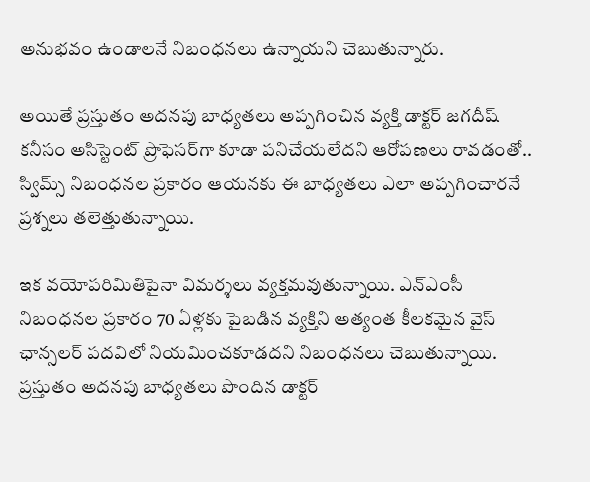అనుభవం ఉండాలనే నిబంధనలు ఉన్నాయని చెబుతున్నారు.

అయితే ప్రస్తుతం అదనపు బాధ్యతలు అప్పగించిన వ్యక్తి డాక్ట‌ర్ జ‌గ‌దీష్‌ కనీసం అసిస్టెంట్ ప్రొఫెసర్‌గా కూడా పనిచేయలేదని ఆరోపణలు రావడంతో.. స్విమ్స్ నిబంధనల ప్రకారం ఆయనకు ఈ బాధ్యతలు ఎలా అప్పగించారనే ప్రశ్నలు తలెత్తుతున్నాయి.

ఇక వయోపరిమితిపైనా విమర్శలు వ్యక్తమవుతున్నాయి. ఎన్‌ఎంసీ నిబంధనల ప్రకారం 70 ఏళ్లకు పైబడిన వ్యక్తిని అత్యంత కీలకమైన వైస్ ఛాన్సలర్ పదవిలో నియమించకూడదని నిబంధనలు చెబుతున్నాయి. ప్రస్తుతం అదనపు బాధ్యతలు పొందిన డాక్టర్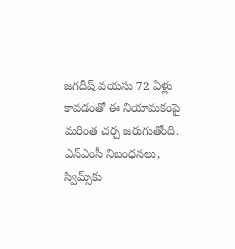జగదీష్ వయసు 72 ఏళ్లు కావడంతో ఈ నియామకంపై మరింత చర్చ జరుగుతోంది. ఎన్‌ఎంసీ నిబంధనలు, స్విమ్స్‌కు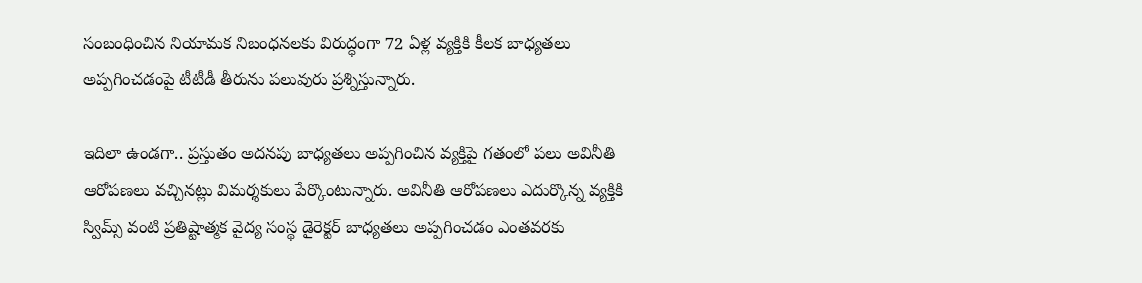సంబంధించిన నియామక నిబంధనలకు విరుద్ధంగా 72 ఏళ్ల వ్యక్తికి కీలక బాధ్యతలు అప్పగించడంపై టీటీడీ తీరును పలువురు ప్రశ్నిస్తున్నారు.

ఇదిలా ఉండగా.. ప్రస్తుతం అదనపు బాధ్యతలు అప్పగించిన వ్యక్తిపై గతంలో పలు అవినీతి ఆరోపణలు వచ్చినట్లు విమర్శకులు పేర్కొంటున్నారు. అవినీతి ఆరోపణలు ఎదుర్కొన్న వ్యక్తికి స్విమ్స్ వంటి ప్రతిష్టాత్మక వైద్య సంస్థ డైరెక్టర్ బాధ్యతలు అప్పగించడం ఎంతవరకు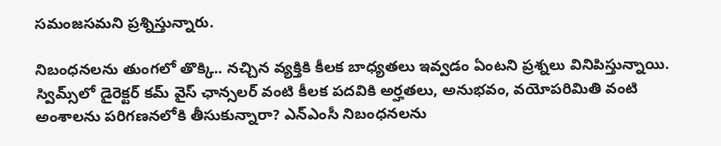సమంజసమని ప్రశ్నిస్తున్నారు.

నిబంధ‌న‌ల‌ను తుంగ‌లో తొక్కి.. న‌చ్చిన వ్య‌క్తికి కీల‌క బాధ్య‌త‌లు ఇవ్వ‌డం ఏంట‌ని ప్ర‌శ్న‌లు వినిపిస్తున్నాయి. స్విమ్స్‌లో డైరెక్టర్ కమ్ వైస్ ఛాన్సలర్ వంటి కీలక పదవికి అర్హతలు, అనుభవం, వయోపరిమితి వంటి అంశాలను పరిగణనలోకి తీసుకున్నారా? ఎన్‌ఎంసీ నిబంధనలను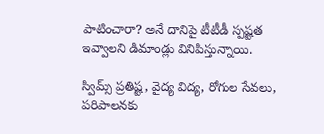పాటించారా? అనే దానిపై టీటీడీ స్పష్టత ఇవ్వాలని డిమాండ్లు వినిపిస్తున్నాయి.

స్విమ్స్ ప్రతిష్ట, వైద్య విద్య, రోగుల సేవలు, పరిపాలనకు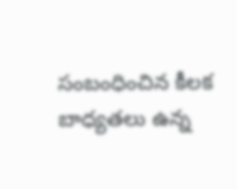సంబంధించిన కీలక బాధ్యతలు ఉన్న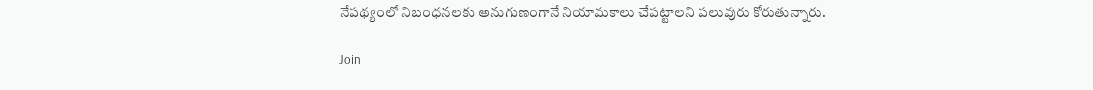నేపథ్యంలో నిబంధనలకు అనుగుణంగానే నియామకాలు చేపట్టాలని పలువురు కోరుతున్నారు.

Join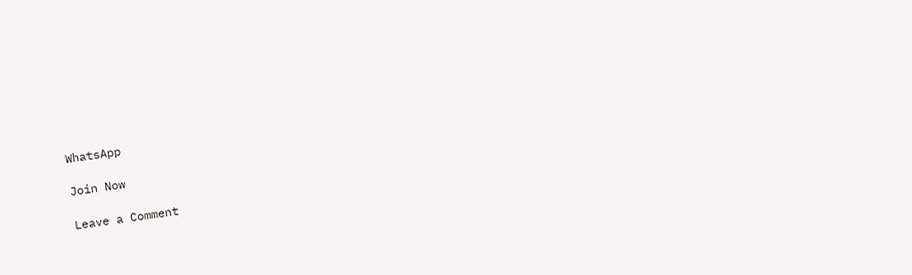WhatsApp

Join Now

Leave a Comment